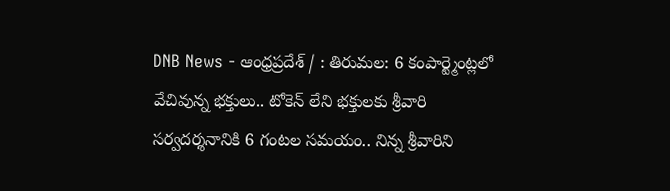DNB News - ఆంధ్రప్రదేశ్ / : తిరుమల: 6 కంపార్ట్మెంట్లలో వేచివున్న భక్తులు.. టోకెన్ లేని భక్తులకు శ్రీవారి సర్వదర్శనానికి 6 గంటల సమయం.. నిన్న శ్రీవారిని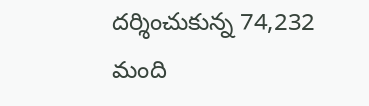దర్శించుకున్న 74,232 మంది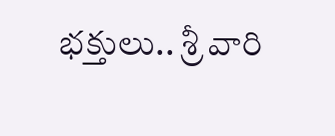భక్తులు.. శ్రీ వారి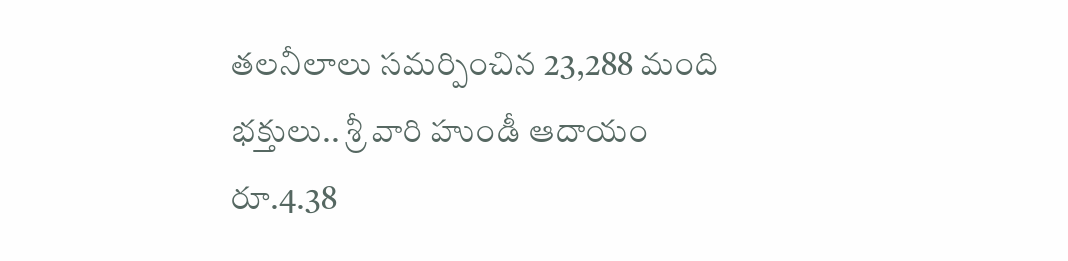తలనీలాలు సమర్పించిన 23,288 మంది భక్తులు.. శ్రీ వారి హుండీ ఆదాయం రూ.4.38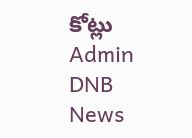కోట్లు
Admin
DNB News